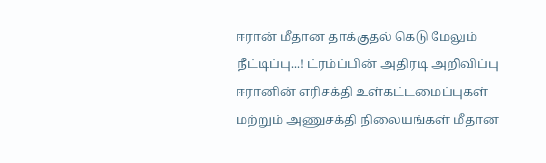ஈரான் மீதான தாக்குதல் கெடு மேலும் நீட்டிப்பு...! ட்ரம்ப்பின் அதிரடி அறிவிப்பு
ஈரானின் எரிசக்தி உள்கட்டமைப்புகள் மற்றும் அணுசக்தி நிலையங்கள் மீதான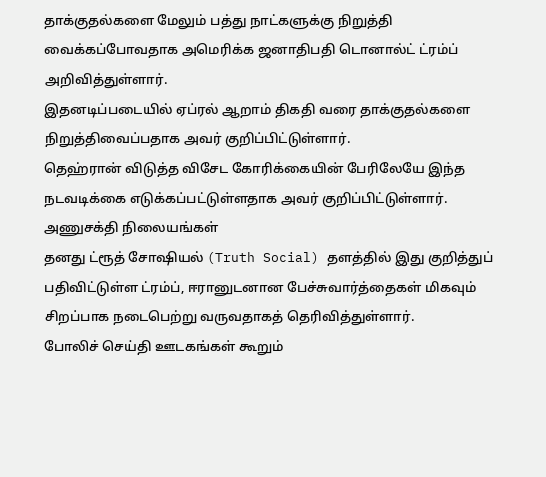தாக்குதல்களை மேலும் பத்து நாட்களுக்கு நிறுத்தி வைக்கப்போவதாக அமெரிக்க ஜனாதிபதி டொனால்ட் ட்ரம்ப் அறிவித்துள்ளார்.
இதனடிப்படையில் ஏப்ரல் ஆறாம் திகதி வரை தாக்குதல்களை நிறுத்திவைப்பதாக அவர் குறிப்பிட்டுள்ளார்.
தெஹ்ரான் விடுத்த விசேட கோரிக்கையின் பேரிலேயே இந்த நடவடிக்கை எடுக்கப்பட்டுள்ளதாக அவர் குறிப்பிட்டுள்ளார்.
அணுசக்தி நிலையங்கள்
தனது ட்ரூத் சோஷியல் (Truth Social) தளத்தில் இது குறித்துப் பதிவிட்டுள்ள ட்ரம்ப், ஈரானுடனான பேச்சுவார்த்தைகள் மிகவும் சிறப்பாக நடைபெற்று வருவதாகத் தெரிவித்துள்ளார்.
போலிச் செய்தி ஊடகங்கள் கூறும்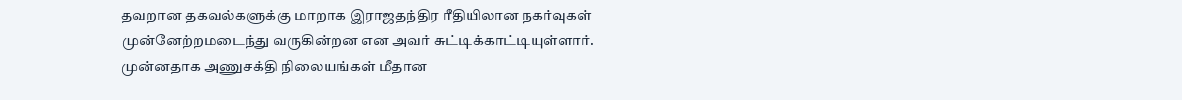தவறான தகவல்களுக்கு மாறாக இராஜதந்திர ரீதியிலான நகர்வுகள் முன்னேற்றமடைந்து வருகின்றன என அவர் சுட்டிக்காட்டியுள்ளார்.
முன்னதாக அணுசக்தி நிலையங்கள் மீதான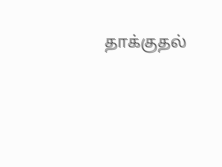தாக்குதல்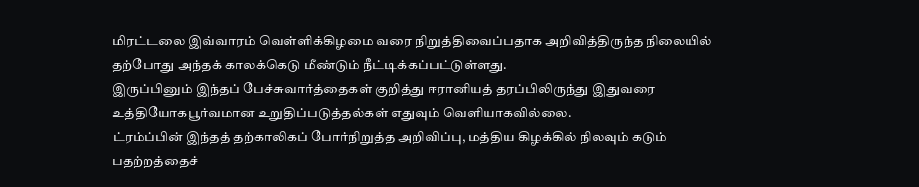மிரட்டலை இவ்வாரம் வெள்ளிக்கிழமை வரை நிறுத்திவைப்பதாக அறிவித்திருந்த நிலையில் தற்போது அந்தக் காலக்கெடு மீண்டும் நீட்டிக்கப்பட்டுள்ளது.
இருப்பினும் இந்தப் பேச்சுவார்த்தைகள் குறித்து ஈரானியத் தரப்பிலிருந்து இதுவரை உத்தியோகபூர்வமான உறுதிப்படுத்தல்கள் எதுவும் வெளியாகவில்லை.
ட்ரம்ப்பின் இந்தத் தற்காலிகப் போர்நிறுத்த அறிவிப்பு, மத்திய கிழக்கில் நிலவும் கடும் பதற்றத்தைச்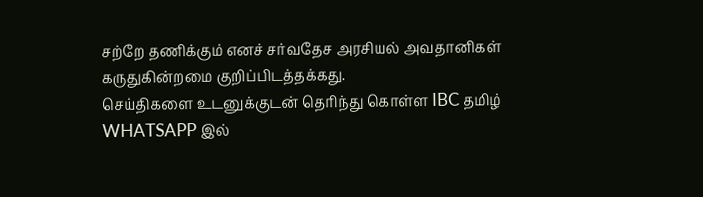சற்றே தணிக்கும் எனச் சர்வதேச அரசியல் அவதானிகள் கருதுகின்றமை குறிப்பிடத்தக்கது.
செய்திகளை உடனுக்குடன் தெரிந்து கொள்ள IBC தமிழ் WHATSAPP இல்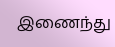இணைந்து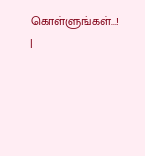கொள்ளுங்கள்...! |